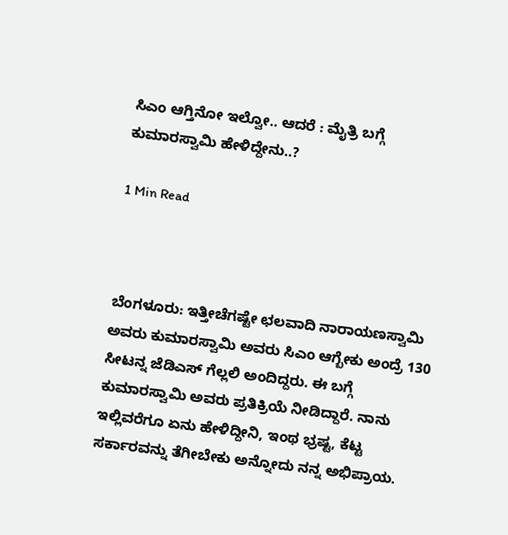ಸಿಎಂ ಆಗ್ತಿನೋ ಇಲ್ವೋ.. ಆದರೆ : ಮೈತ್ರಿ ಬಗ್ಗೆ ಕುಮಾರಸ್ವಾಮಿ ಹೇಳಿದ್ದೇನು..?

1 Min Read



ಬೆಂಗಳೂರು: ಇತ್ತೀಚೆಗಷ್ಟೇ ಛಲವಾದಿ ನಾರಾಯಣಸ್ವಾಮಿ ಅವರು ಕುಮಾರಸ್ವಾಮಿ ಅವರು ಸಿಎಂ ಆಗ್ಬೇಕು ಅಂದ್ರೆ 130 ಸೀಟನ್ನ ಜೆಡಿಎಸ್ ಗೆಲ್ಲಲಿ ಅಂದಿದ್ದರು. ಈ ಬಗ್ಗೆ ಕುಮಾರಸ್ವಾಮಿ ಅವರು ಪ್ರತಿಕ್ರಿಯೆ ನೀಡಿದ್ದಾರೆ. ನಾನು ಇಲ್ಲಿವರೆಗೂ ಏನು ಹೇಳಿದ್ದೀನಿ, ಇಂಥ ಭ್ರಷ್ಟ, ಕೆಟ್ಟ ಸರ್ಕಾರವನ್ನು ತೆಗೀಬೇಕು ಅನ್ನೋದು ನನ್ನ ಅಭಿಪ್ರಾಯ.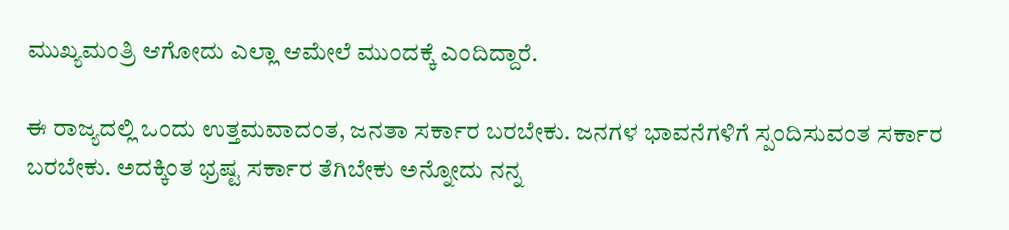ಮುಖ್ಯಮಂತ್ರಿ ಆಗೋದು ಎಲ್ಲಾ ಆಮೇಲೆ ಮುಂದಕ್ಕೆ ಎಂದಿದ್ದಾರೆ.

ಈ ರಾಜ್ಯದಲ್ಲಿ ಒಂದು ಉತ್ತಮವಾದಂತ, ಜನತಾ ಸರ್ಕಾರ ಬರಬೇಕು. ಜನಗಳ ಭಾವನೆಗಳಿಗೆ ಸ್ಪಂದಿಸುವಂತ ಸರ್ಕಾರ ಬರಬೇಕು. ಅದಕ್ಕಿಂತ ಭ್ರಷ್ಟ ಸರ್ಕಾರ ತೆಗಿಬೇಕು ಅನ್ನೋದು ನನ್ನ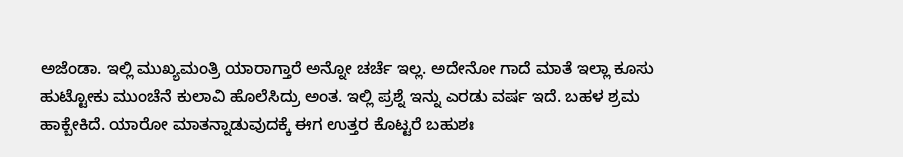ಅಜೆಂಡಾ. ಇಲ್ಲಿ ಮುಖ್ಯಮಂತ್ರಿ ಯಾರಾಗ್ತಾರೆ ಅನ್ನೋ ಚರ್ಚೆ ಇಲ್ಲ. ಅದೇನೋ ಗಾದೆ ಮಾತೆ ಇಲ್ಲಾ ಕೂಸು ಹುಟ್ಟೋಕು ಮುಂಚೆನೆ ಕುಲಾವಿ ಹೊಲೆಸಿದ್ರು ಅಂತ. ಇಲ್ಲಿ ಪ್ರಶ್ನೆ ಇನ್ನು ಎರಡು ವರ್ಷ ಇದೆ. ಬಹಳ ಶ್ರಮ ಹಾಕ್ಬೇಕಿದೆ. ಯಾರೋ ಮಾತನ್ನಾಡುವುದಕ್ಕೆ ಈಗ ಉತ್ತರ ಕೊಟ್ಟರೆ‌ ಬಹುಶಃ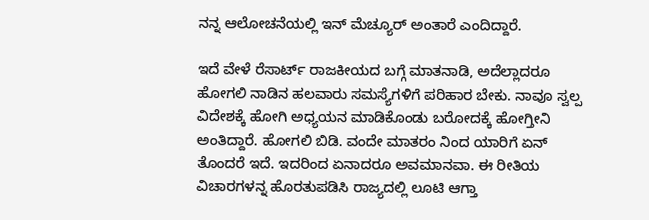ನನ್ನ ಆಲೋಚನೆಯಲ್ಲಿ ಇನ್ ಮೆಚ್ಯೂರ್ ಅಂತಾರೆ ಎಂದಿದ್ದಾರೆ.

ಇದೆ ವೇಳೆ ರೆಸಾರ್ಟ್ ರಾಜಕೀಯದ ಬಗ್ಗೆ ಮಾತನಾಡಿ, ಅದೆಲ್ಲಾದರೂ ಹೋಗಲಿ ನಾಡಿನ ಹಲವಾರು ಸಮಸ್ಯೆಗಳಿಗೆ ಪರಿಹಾರ ಬೇಕು. ನಾವೂ ಸ್ವಲ್ಪ ವಿದೇಶಕ್ಕೆ ಹೋಗಿ ಅಧ್ಯಯನ ಮಾಡಿಕೊಂಡು ಬರೋದಕ್ಕೆ ಹೋಗ್ತೀನಿ ಅಂತಿದ್ದಾರೆ. ಹೋಗಲಿ ಬಿಡಿ. ವಂದೇ ಮಾತರಂ ನಿಂದ ಯಾರಿಗೆ ಏನ್ ತೊಂದರೆ ಇದೆ. ಇದರಿಂದ ಏನಾದರೂ ಅವಮಾನವಾ. ಈ ರೀತಿಯ ವಿಚಾರಗಳನ್ನ ಹೊರತುಪಡಿಸಿ ರಾಜ್ಯದಲ್ಲಿ ಲೂಟಿ ಆಗ್ತಾ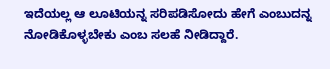ಇದೆಯಲ್ಲ ಆ ಲೂಟಿಯನ್ನ ಸರಿಪಡಿಸೋದು ಹೇಗೆ ಎಂಬುದನ್ನ ನೋಡಿಕೊಳ್ಳಬೇಕು ಎಂಬ ಸಲಹೆ ನೀಡಿದ್ದಾರೆ.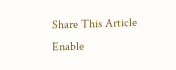Share This Article
Enable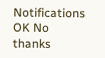Notifications OK No thanks